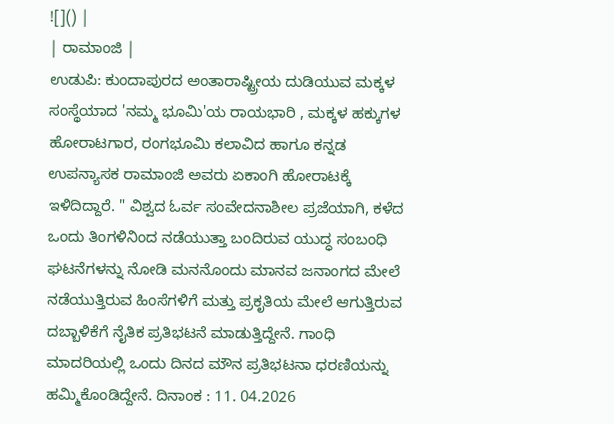![]() |
| ರಾಮಾಂಜಿ |
ಉಡುಪಿ: ಕುಂದಾಪುರದ ಅಂತಾರಾಷ್ಟ್ರೀಯ ದುಡಿಯುವ ಮಕ್ಕಳ ಸಂಸ್ಥೆಯಾದ 'ನಮ್ಮ ಭೂಮಿ'ಯ ರಾಯಭಾರಿ , ಮಕ್ಕಳ ಹಕ್ಕುಗಳ ಹೋರಾಟಗಾರ, ರಂಗಭೂಮಿ ಕಲಾವಿದ ಹಾಗೂ ಕನ್ನಡ ಉಪನ್ಯಾಸಕ ರಾಮಾಂಜಿ ಅವರು ಏಕಾಂಗಿ ಹೋರಾಟಕ್ಕೆ ಇಳಿದಿದ್ದಾರೆ. " ವಿಶ್ವದ ಓರ್ವ ಸಂವೇದನಾಶೀಲ ಪ್ರಜೆಯಾಗಿ, ಕಳೆದ ಒಂದು ತಿಂಗಳಿನಿಂದ ನಡೆಯುತ್ತಾ ಬಂದಿರುವ ಯುದ್ಧ ಸಂಬಂಧಿ ಘಟನೆಗಳನ್ನು ನೋಡಿ ಮನನೊಂದು ಮಾನವ ಜನಾಂಗದ ಮೇಲೆ ನಡೆಯುತ್ತಿರುವ ಹಿಂಸೆಗಳಿಗೆ ಮತ್ತು ಪ್ರಕೃತಿಯ ಮೇಲೆ ಆಗುತ್ತಿರುವ ದಬ್ಬಾಳಿಕೆಗೆ ನೈತಿಕ ಪ್ರತಿಭಟನೆ ಮಾಡುತ್ತಿದ್ದೇನೆ. ಗಾಂಧಿ ಮಾದರಿಯಲ್ಲಿ ಒಂದು ದಿನದ ಮೌನ ಪ್ರತಿಭಟನಾ ಧರಣಿಯನ್ನು ಹಮ್ಮಿಕೊಂಡಿದ್ದೇನೆ. ದಿನಾಂಕ : 11. 04.2026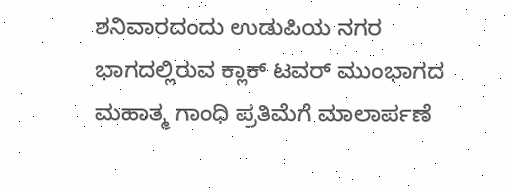ಶನಿವಾರದಂದು ಉಡುಪಿಯ ನಗರ ಭಾಗದಲ್ಲಿರುವ ಕ್ಲಾಕ್ ಟವರ್ ಮುಂಭಾಗದ ಮಹಾತ್ಮ ಗಾಂಧಿ ಪ್ರತಿಮೆಗೆ ಮಾಲಾರ್ಪಣೆ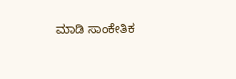ಮಾಡಿ ಸಾಂಕೇತಿಕ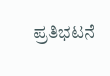ಪ್ರತಿಭಟನೆ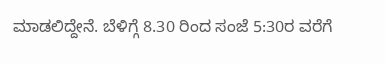ಮಾಡಲಿದ್ದೇನೆ. ಬೆಳಿಗ್ಗೆ 8.30 ರಿಂದ ಸಂಜೆ 5:30ರ ವರೆಗೆ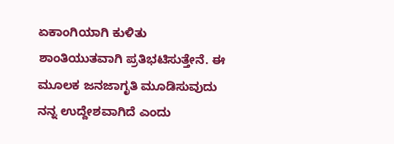ಏಕಾಂಗಿಯಾಗಿ ಕುಳಿತು ಶಾಂತಿಯುತವಾಗಿ ಪ್ರತಿಭಟಿಸುತ್ತೇನೆ. ಈ ಮೂಲಕ ಜನಜಾಗೃತಿ ಮೂಡಿಸುವುದು ನನ್ನ ಉದ್ದೇಶವಾಗಿದೆ ಎಂದು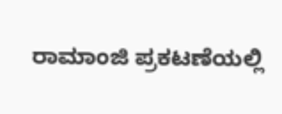ರಾಮಾಂಜಿ ಪ್ರಕಟಣೆಯಲ್ಲಿ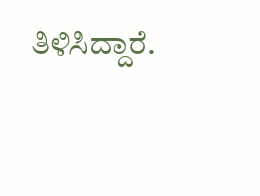ತಿಳಿಸಿದ್ದಾರೆ.